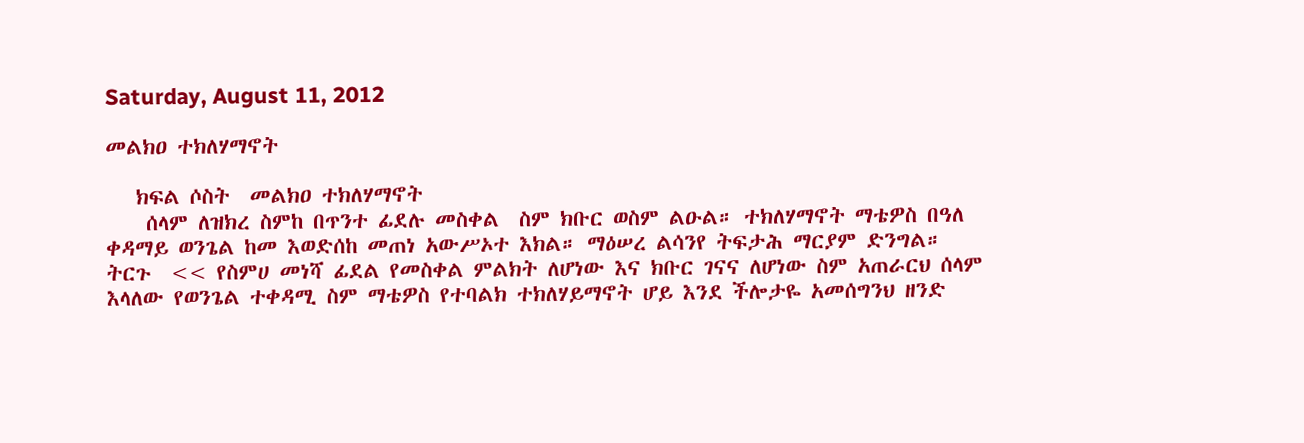Saturday, August 11, 2012

መልክዐ ተክለሃማኖት

   ክፍል ሶስት  መልክዐ ተክለሃማኖት
    ሰላም ለዝክረ ስምከ በጥንተ ፊደሉ መስቀል  ስም ክቡር ወስም ልዑል። ተክለሃማኖት ማቴዎስ በዓለ ቀዳማይ ወንጌል ከመ እወድሰከ መጠነ አውሥኦተ እክል። ማዕሠረ ልሳንየ ትፍታሕ ማርያም ድንግል።
ትርጉ  << የስምሀ መነሻ ፊደል የመስቀል ምልክት ለሆነው እና ክቡር ገናና ለሆነው ስም አጠራርህ ሰላም እላለው የወንጌል ተቀዳሚ ስም ማቴዎስ የተባልክ ተክለሃይማኖት ሆይ እንደ ችሎታዬ አመሰግንህ ዘንድ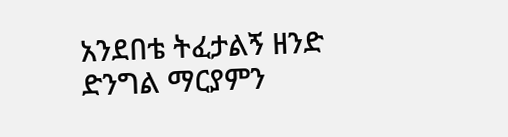አንደበቴ ትፈታልኝ ዘንድ ድንግል ማርያምን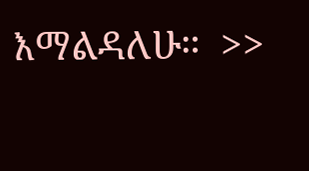እማልዳለሁ።  >>